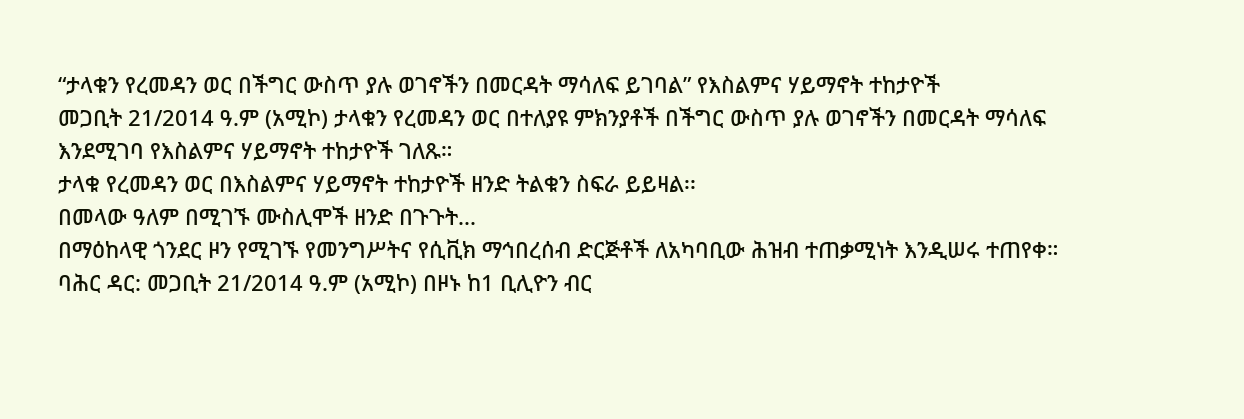“ታላቁን የረመዳን ወር በችግር ውስጥ ያሉ ወገኖችን በመርዳት ማሳለፍ ይገባል” የእስልምና ሃይማኖት ተከታዮች
መጋቢት 21/2014 ዓ.ም (አሚኮ) ታላቁን የረመዳን ወር በተለያዩ ምክንያቶች በችግር ውስጥ ያሉ ወገኖችን በመርዳት ማሳለፍ እንደሚገባ የእስልምና ሃይማኖት ተከታዮች ገለጹ።
ታላቁ የረመዳን ወር በእስልምና ሃይማኖት ተከታዮች ዘንድ ትልቁን ስፍራ ይይዛል፡፡
በመላው ዓለም በሚገኙ ሙስሊሞች ዘንድ በጉጉት...
በማዕከላዊ ጎንደር ዞን የሚገኙ የመንግሥትና የሲቪክ ማኅበረሰብ ድርጅቶች ለአካባቢው ሕዝብ ተጠቃሚነት እንዲሠሩ ተጠየቀ።
ባሕር ዳር: መጋቢት 21/2014 ዓ.ም (አሚኮ) በዞኑ ከ1 ቢሊዮን ብር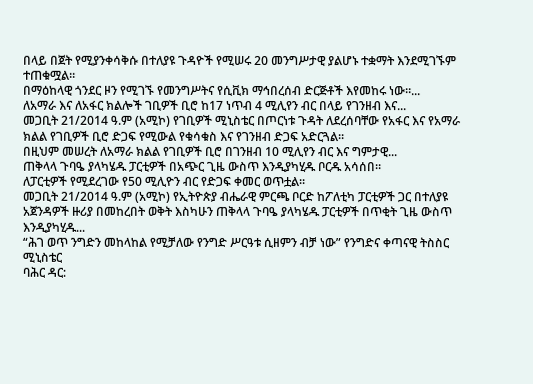በላይ በጀት የሚያንቀሳቅሱ በተለያዩ ጉዳዮች የሚሠሩ 20 መንግሥታዊ ያልሆኑ ተቋማት እንደሚገኙም ተጠቁሟል።
በማዕከላዊ ጎንደር ዞን የሚገኙ የመንግሥትና የሲቪክ ማኅበረሰብ ድርጅቶች እየመከሩ ነው።...
ለአማራ እና ለአፋር ክልሎች ገቢዎች ቢሮ ከ17 ነጥብ 4 ሚሊየን ብር በላይ የገንዘብ እና...
መጋቢት 21/2014 ዓ.ም (አሚኮ) የገቢዎች ሚኒስቴር በጦርነቱ ጉዳት ለደረሰባቸው የአፋር እና የአማራ ክልል የገቢዎች ቢሮ ድጋፍ የሚውል የቁሳቁስ እና የገንዘብ ድጋፍ አድርጓል፡፡
በዚህም መሠረት ለአማራ ክልል የገቢዎች ቢሮ በገንዘብ 10 ሚሊየን ብር እና ግምታዊ...
ጠቅላላ ጉባዔ ያላካሄዱ ፓርቲዎች በአጭር ጊዜ ውስጥ እንዲያካሂዱ ቦርዱ አሳሰበ።
ለፓርቲዎች የሚደረገው የ50 ሚሊዮን ብር የድጋፍ ቀመር ወጥቷል።
መጋቢት 21/2014 ዓ.ም (አሚኮ) የኢትዮጵያ ብሔራዊ ምርጫ ቦርድ ከፖለቲካ ፓርቲዎች ጋር በተለያዩ አጀንዳዎች ዙሪያ በመከረበት ወቅት እስካሁን ጠቅላላ ጉባዔ ያላካሄዱ ፓርቲዎች በጥቂት ጊዜ ውስጥ እንዲያካሂዱ...
“ሕገ ወጥ ንግድን መከላከል የሚቻለው የንግድ ሥርዓቱ ሲዘምን ብቻ ነው” የንግድና ቀጣናዊ ትስስር ሚኒስቴር
ባሕር ዳር: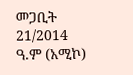መጋቢት 21/2014 ዓ.ም (አሚኮ)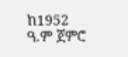ከ1952 ዓ.ም ጀምሮ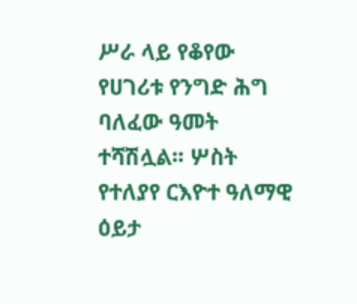ሥራ ላይ የቆየው የሀገሪቱ የንግድ ሕግ ባለፈው ዓመት ተሻሽሏል፡፡ ሦስት የተለያየ ርእዮተ ዓለማዊ ዕይታ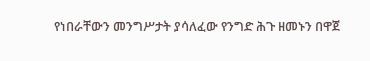የነበራቸውን መንግሥታት ያሳለፈው የንግድ ሕጉ ዘመኑን በዋጀ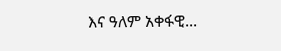እና ዓለም አቀፋዊ...